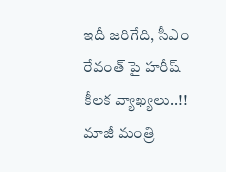ఇదీ జరిగేది, సీఎం రేవంత్ పై హరీష్ కీలక వ్యాఖ్యలు..!!
మాజీ మంత్రి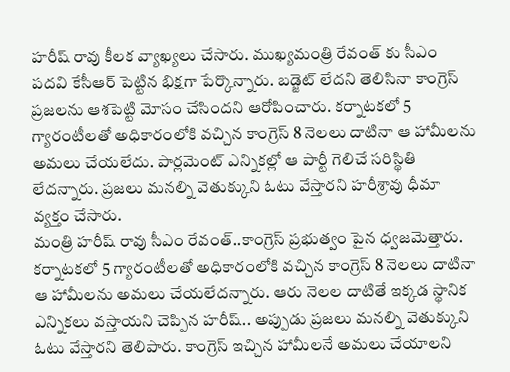హరీష్ రావు కీలక వ్యాఖ్యలు చేసారు. ముఖ్యమంత్రి రేవంత్ కు సీఎం పదవి కేసీఆర్ పెట్టిన భిక్షగా పేర్కొన్నారు. బడ్జెట్ లేదని తెలిసినా కాంగ్రెస్ ప్రజలను ఆశపెట్టి మోసం చేసిందని ఆరోపించారు. కర్నాటకలో 5 గ్యారంటీలతో అధికారంలోకి వచ్చిన కాంగ్రెస్ 8 నెలలు దాటినా ఆ హామీలను అమలు చేయలేదు. పార్లమెంట్ ఎన్నికల్లో ఆ పార్టీ గెలిచే సరిస్థితి లేదన్నారు. ప్రజలు మనల్ని వెతుక్కుని ఓటు వేస్తారని హరీశ్రావు ధీమా వ్యక్తం చేసారు.
మంత్రి హరీష్ రావు సీఎం రేవంత్..కాంగ్రెస్ ప్రభుత్వం పైన ధ్వజమెత్తారు. కర్నాటకలో 5 గ్యారంటీలతో అధికారంలోకి వచ్చిన కాంగ్రెస్ 8 నెలలు దాటినా ఆ హామీలను అమలు చేయలేదన్నారు. ఆరు నెలల దాటితే ఇక్కడ స్థానిక ఎన్నికలు వస్తాయని చెప్పిన హరీష్.. అప్పుడు ప్రజలు మనల్ని వెతుక్కుని ఓటు వేస్తారని తెలిపారు. కాంగ్రెస్ ఇచ్చిన హామీలనే అమలు చేయాలని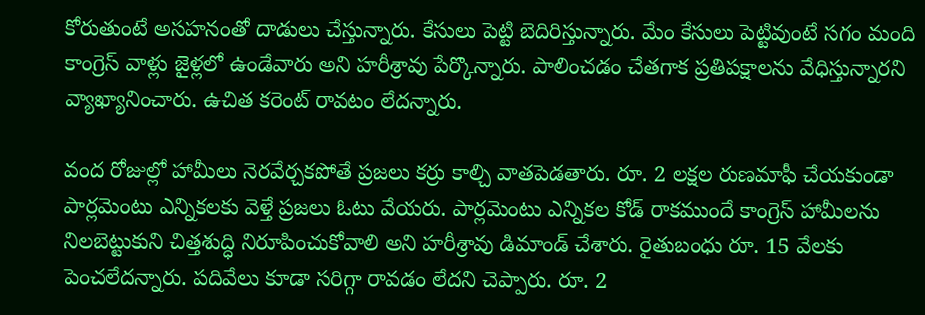కోరుతుంటే అసహనంతో దాడులు చేస్తున్నారు. కేసులు పెట్టి బెదిరిస్తున్నారు. మేం కేసులు పెట్టివుంటే సగం మంది కాంగ్రెస్ వాళ్లు జైళ్లలో ఉండేవారు అని హరీశ్రావు పేర్కొన్నారు. పాలించడం చేతగాక ప్రతిపక్షాలను వేధిస్తున్నారని వ్యాఖ్యానించారు. ఉచిత కరెంట్ రావటం లేదన్నారు.

వంద రోజుల్లో హామీలు నెరవేర్చకపోతే ప్రజలు కర్రు కాల్చి వాతపెడతారు. రూ. 2 లక్షల రుణమాఫీ చేయకుండా పార్లమెంటు ఎన్నికలకు వెళ్తే ప్రజలు ఓటు వేయరు. పార్లమెంటు ఎన్నికల కోడ్ రాకముందే కాంగ్రెస్ హామీలను నిలబెట్టుకుని చిత్తశుద్ధి నిరూపించుకోవాలి అని హరీశ్రావు డిమాండ్ చేశారు. రైతుబంధు రూ. 15 వేలకు పెంచలేదన్నారు. పదివేలు కూడా సరిగ్గా రావడం లేదని చెప్పారు. రూ. 2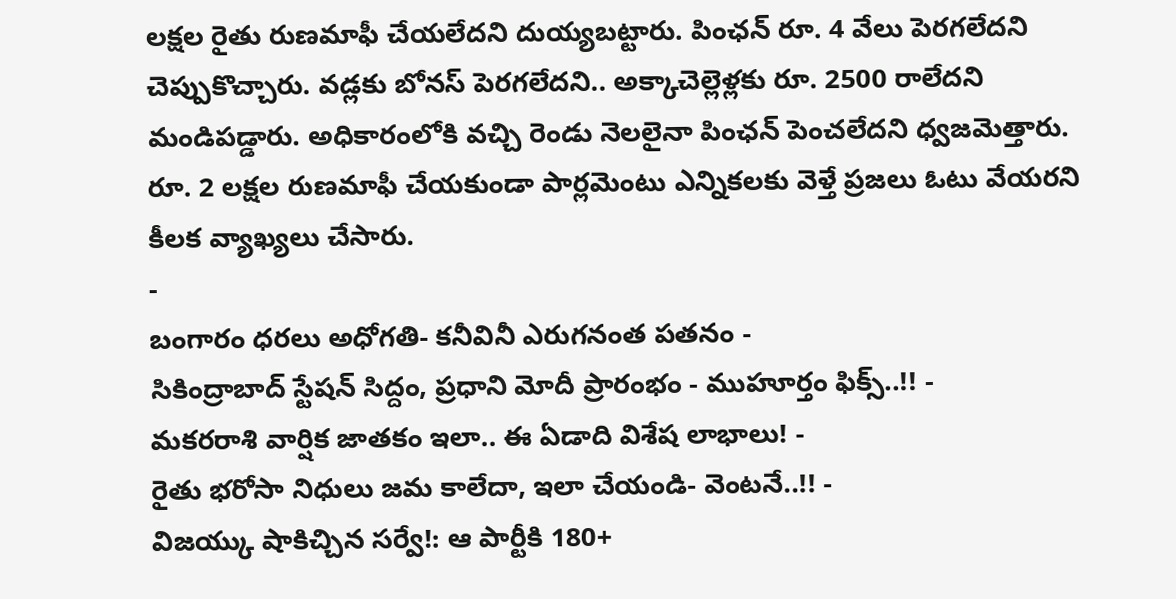లక్షల రైతు రుణమాఫీ చేయలేదని దుయ్యబట్టారు. పింఛన్ రూ. 4 వేలు పెరగలేదని చెప్పుకొచ్చారు. వడ్లకు బోనస్ పెరగలేదని.. అక్కాచెల్లెళ్లకు రూ. 2500 రాలేదని మండిపడ్డారు. అధికారంలోకి వచ్చి రెండు నెలలైనా పింఛన్ పెంచలేదని ధ్వజమెత్తారు. రూ. 2 లక్షల రుణమాఫీ చేయకుండా పార్లమెంటు ఎన్నికలకు వెళ్తే ప్రజలు ఓటు వేయరని కీలక వ్యాఖ్యలు చేసారు.
-
బంగారం ధరలు అధోగతి- కనీవినీ ఎరుగనంత పతనం -
సికింద్రాబాద్ స్టేషన్ సిద్దం, ప్రధాని మోదీ ప్రారంభం - ముహూర్తం ఫిక్స్..!! -
మకరరాశి వార్షిక జాతకం ఇలా.. ఈ ఏడాది విశేష లాభాలు! -
రైతు భరోసా నిధులు జమ కాలేదా, ఇలా చేయండి- వెంటనే..!! -
విజయ్కు షాకిచ్చిన సర్వే!: ఆ పార్టీకి 180+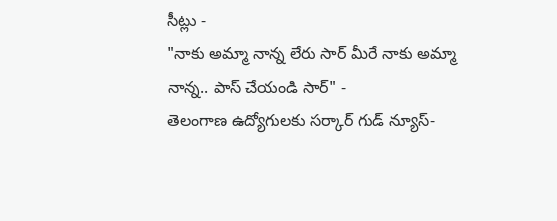సీట్లు -
"నాకు అమ్మా నాన్న లేరు సార్ మీరే నాకు అమ్మా నాన్న.. పాస్ చేయండి సార్" -
తెలంగాణ ఉద్యోగులకు సర్కార్ గుడ్ న్యూస్-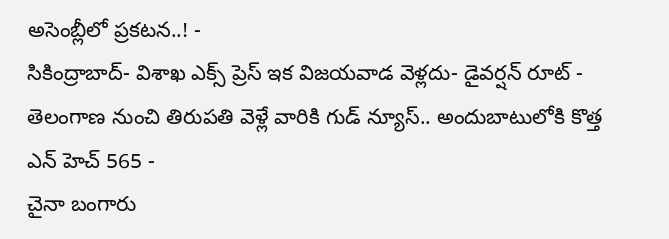అసెంబ్లీలో ప్రకటన..! -
సికింద్రాబాద్- విశాఖ ఎక్స్ ప్రెస్ ఇక విజయవాడ వెళ్లదు- డైవర్షన్ రూట్ -
తెలంగాణ నుంచి తిరుపతి వెళ్లే వారికి గుడ్ న్యూస్.. అందుబాటులోకి కొత్త ఎన్ హెచ్ 565 -
చైనా బంగారు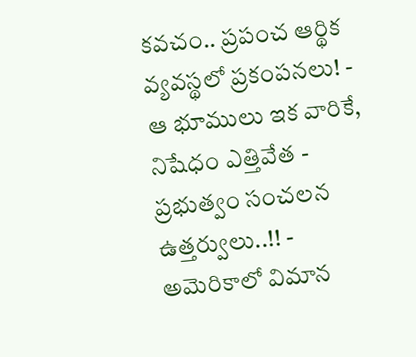కవచం.. ప్రపంచ ఆర్థిక వ్యవస్థలో ప్రకంపనలు! -
ఆ భూములు ఇక వారికే, నిషేధం ఎత్తివేత - ప్రభుత్వం సంచలన ఉత్తర్వులు..!! -
అమెరికాలో విమాన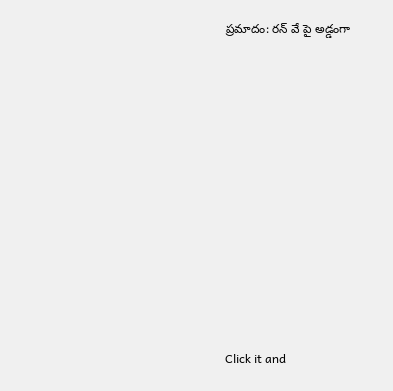ప్రమాదం: రన్ వే పై అడ్డంగా












Click it and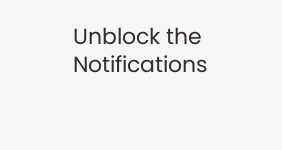Unblock the Notifications